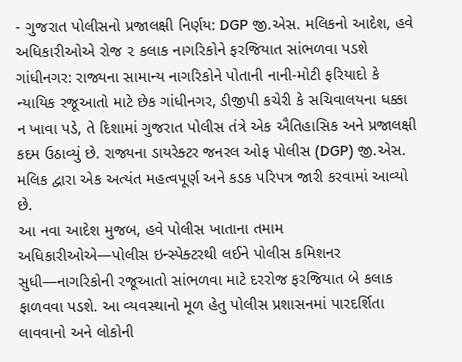- ગુજરાત પોલીસનો પ્રજાલક્ષી નિર્ણય: DGP જી.એસ. મલિકનો આદેશ, હવે અધિકારીઓએ રોજ ૨ કલાક નાગરિકોને ફરજિયાત સાંભળવા પડશે
ગાંધીનગર: રાજ્યના સામાન્ય નાગરિકોને પોતાની નાની-મોટી ફરિયાદો કે ન્યાયિક રજૂઆતો માટે છેક ગાંધીનગર, ડીજીપી કચેરી કે સચિવાલયના ધક્કા ન ખાવા પડે, તે દિશામાં ગુજરાત પોલીસ તંત્રે એક ઐતિહાસિક અને પ્રજાલક્ષી કદમ ઉઠાવ્યું છે. રાજ્યના ડાયરેક્ટર જનરલ ઓફ પોલીસ (DGP) જી.એસ. મલિક દ્વારા એક અત્યંત મહત્વપૂર્ણ અને કડક પરિપત્ર જારી કરવામાં આવ્યો છે.
આ નવા આદેશ મુજબ, હવે પોલીસ ખાતાના તમામ અધિકારીઓએ—પોલીસ ઇન્સ્પેક્ટરથી લઈને પોલીસ કમિશનર સુધી—નાગરિકોની રજૂઆતો સાંભળવા માટે દરરોજ ફરજિયાત બે કલાક ફાળવવા પડશે. આ વ્યવસ્થાનો મૂળ હેતુ પોલીસ પ્રશાસનમાં પારદર્શિતા લાવવાનો અને લોકોની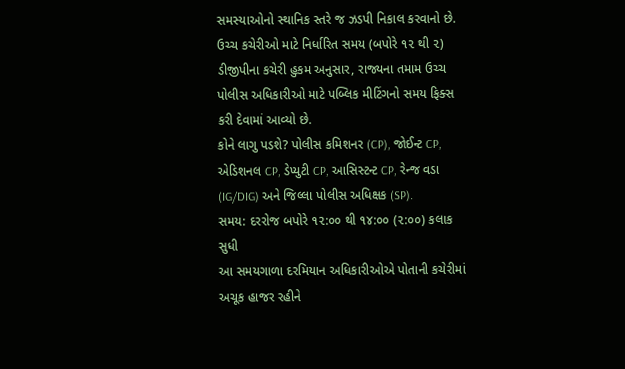સમસ્યાઓનો સ્થાનિક સ્તરે જ ઝડપી નિકાલ કરવાનો છે.
ઉચ્ચ કચેરીઓ માટે નિર્ધારિત સમય (બપોરે ૧૨ થી ૨)
ડીજીપીના કચેરી હુકમ અનુસાર, રાજ્યના તમામ ઉચ્ચ પોલીસ અધિકારીઓ માટે પબ્લિક મીટિંગનો સમય ફિક્સ કરી દેવામાં આવ્યો છે.
કોને લાગુ પડશે? પોલીસ કમિશનર (CP), જોઈન્ટ CP, એડિશનલ CP, ડેપ્યુટી CP, આસિસ્ટન્ટ CP, રેન્જ વડા (IG/DIG) અને જિલ્લા પોલીસ અધિક્ષક (SP).
સમય: દરરોજ બપોરે ૧૨:૦૦ થી ૧૪:૦૦ (૨:૦૦) કલાક સુધી
આ સમયગાળા દરમિયાન અધિકારીઓએ પોતાની કચેરીમાં અચૂક હાજર રહીને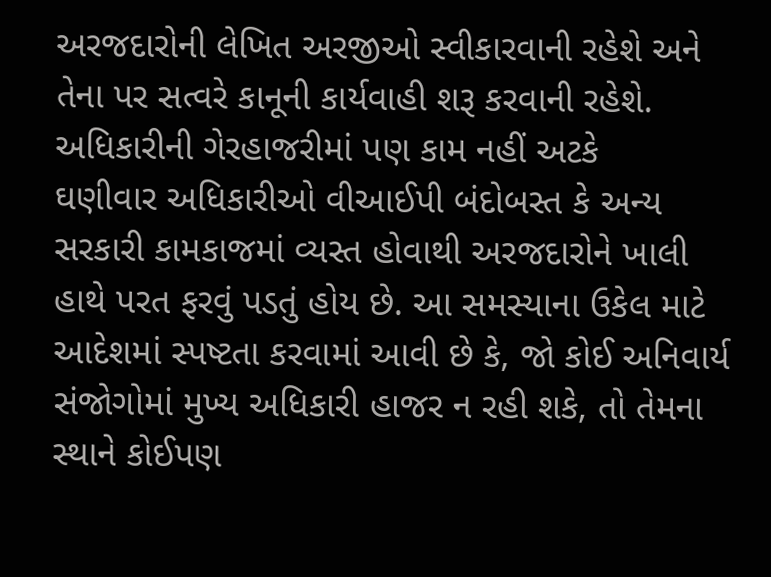અરજદારોની લેખિત અરજીઓ સ્વીકારવાની રહેશે અને તેના પર સત્વરે કાનૂની કાર્યવાહી શરૂ કરવાની રહેશે.
અધિકારીની ગેરહાજરીમાં પણ કામ નહીં અટકે
ઘણીવાર અધિકારીઓ વીઆઈપી બંદોબસ્ત કે અન્ય સરકારી કામકાજમાં વ્યસ્ત હોવાથી અરજદારોને ખાલી હાથે પરત ફરવું પડતું હોય છે. આ સમસ્યાના ઉકેલ માટે આદેશમાં સ્પષ્ટતા કરવામાં આવી છે કે, જો કોઈ અનિવાર્ય સંજોગોમાં મુખ્ય અધિકારી હાજર ન રહી શકે, તો તેમના સ્થાને કોઈપણ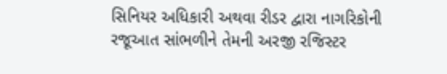સિનિયર અધિકારી અથવા રીડર દ્વારા નાગરિકોની રજૂઆત સાંભળીને તેમની અરજી રજિસ્ટર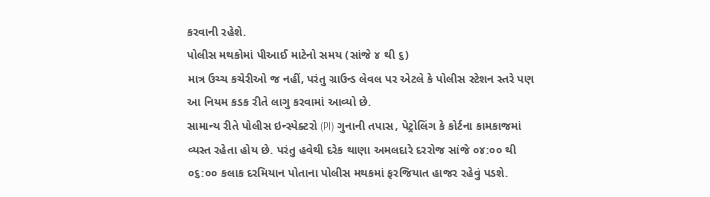કરવાની રહેશે.
પોલીસ મથકોમાં પીઆઈ માટેનો સમય (સાંજે ૪ થી ૬)
માત્ર ઉચ્ચ કચેરીઓ જ નહીં, પરંતુ ગ્રાઉન્ડ લેવલ પર એટલે કે પોલીસ સ્ટેશન સ્તરે પણ આ નિયમ કડક રીતે લાગુ કરવામાં આવ્યો છે.
સામાન્ય રીતે પોલીસ ઇન્સ્પેક્ટરો (PI) ગુનાની તપાસ, પેટ્રોલિંગ કે કોર્ટના કામકાજમાં વ્યસ્ત રહેતા હોય છે. પરંતુ હવેથી દરેક થાણા અમલદારે દરરોજ સાંજે ૦૪:૦૦ થી ૦૬:૦૦ કલાક દરમિયાન પોતાના પોલીસ મથકમાં ફરજિયાત હાજર રહેવું પડશે.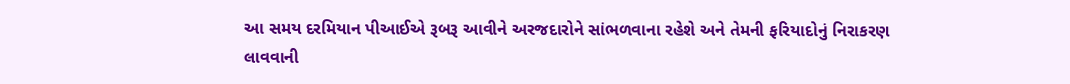આ સમય દરમિયાન પીઆઈએ રૂબરૂ આવીને અરજદારોને સાંભળવાના રહેશે અને તેમની ફરિયાદોનું નિરાકરણ લાવવાની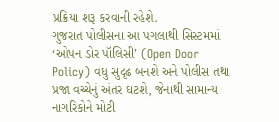પ્રક્રિયા શરૂ કરવાની રહેશે.
ગુજરાત પોલીસના આ પગલાથી સિસ્ટમમાં ‘ઓપન ડોર પૉલિસી’ (Open Door Policy) વધુ સુદૃઢ બનશે અને પોલીસ તથા પ્રજા વચ્ચેનું અંતર ઘટશે, જેનાથી સામાન્ય નાગરિકોને મોટી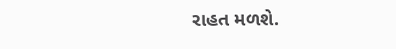રાહત મળશે.